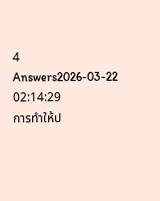4 Answers2026-03-22 02:14:29
การทำให้ป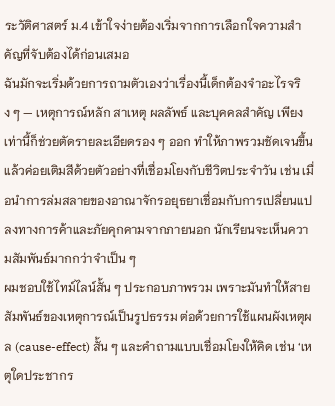ระวัติศาสตร์ ม.4 เข้าใจง่ายต้องเริ่มจากการเลือกใจความสำคัญที่จับต้องได้ก่อนเสมอ
ฉันมักจะเริ่มด้วยการถามตัวเองว่าเรื่องนี้เด็กต้องจำอะไรจริง ๆ — เหตุการณ์หลัก สาเหตุ ผลลัพธ์ และบุคคลสำคัญ เพียงเท่านี้ก็ช่วยตัดรายละเอียดรอง ๆ ออก ทำให้ภาพรวมชัดเจนขึ้น แล้วค่อยเติมสีด้วยตัวอย่างที่เชื่อมโยงกับชีวิตประจำวัน เช่น เมื่อนำการล่มสลายของอาณาจักรอยุธยาเชื่อมกับการเปลี่ยนแปลงทางการค้าและภัยคุกคามจากภายนอก นักเรียนจะเห็นความสัมพันธ์มากกว่าจำเป็น ๆ
ผมชอบใช้ไทม์ไลน์สั้น ๆ ประกอบภาพรวม เพราะมันทำให้สายสัมพันธ์ของเหตุการณ์เป็นรูปธรรม ต่อด้วยการใช้แผนผังเหตุผล (cause-effect) สั้น ๆ และคำถามแบบเชื่อมโยงให้คิด เช่น ‘เหตุใดประชากร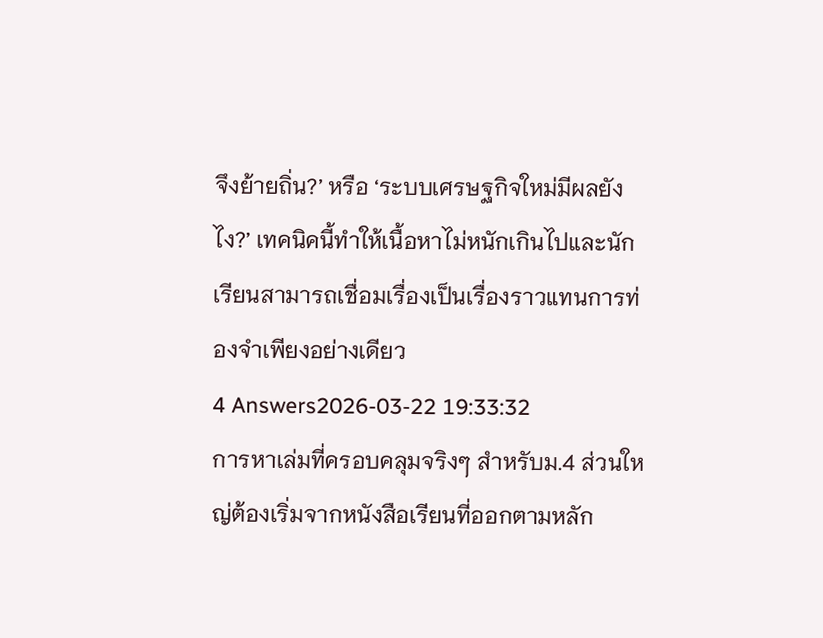จึงย้ายถิ่น?’ หรือ ‘ระบบเศรษฐกิจใหม่มีผลยังไง?’ เทคนิคนี้ทำให้เนื้อหาไม่หนักเกินไปและนักเรียนสามารถเชื่อมเรื่องเป็นเรื่องราวแทนการท่องจำเพียงอย่างเดียว
4 Answers2026-03-22 19:33:32
การหาเล่มที่ครอบคลุมจริงๆ สำหรับม.4 ส่วนใหญ่ต้องเริ่มจากหนังสือเรียนที่ออกตามหลัก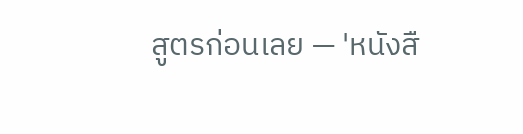สูตรก่อนเลย — 'หนังสื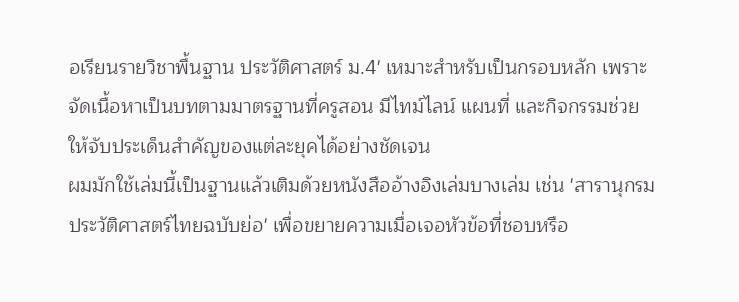อเรียนรายวิชาพื้นฐาน ประวัติศาสตร์ ม.4' เหมาะสำหรับเป็นกรอบหลัก เพราะจัดเนื้อหาเป็นบทตามมาตรฐานที่ครูสอน มีไทม์ไลน์ แผนที่ และกิจกรรมช่วยให้จับประเด็นสำคัญของแต่ละยุคได้อย่างชัดเจน
ผมมักใช้เล่มนี้เป็นฐานแล้วเติมด้วยหนังสืออ้างอิงเล่มบางเล่ม เช่น 'สารานุกรมประวัติศาสตร์ไทยฉบับย่อ' เพื่อขยายความเมื่อเจอหัวข้อที่ชอบหรือ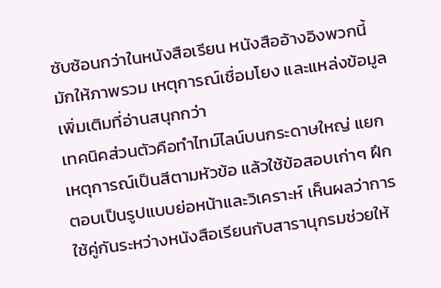ซับซ้อนกว่าในหนังสือเรียน หนังสืออ้างอิงพวกนี้มักให้ภาพรวม เหตุการณ์เชื่อมโยง และแหล่งข้อมูลเพิ่มเติมที่อ่านสนุกกว่า
เทคนิคส่วนตัวคือทำไทม์ไลน์บนกระดาษใหญ่ แยกเหตุการณ์เป็นสีตามหัวข้อ แล้วใช้ข้อสอบเก่าๆ ฝึกตอบเป็นรูปแบบย่อหน้าและวิเคราะห์ เห็นผลว่าการใช้คู่กันระหว่างหนังสือเรียนกับสารานุกรมช่วยให้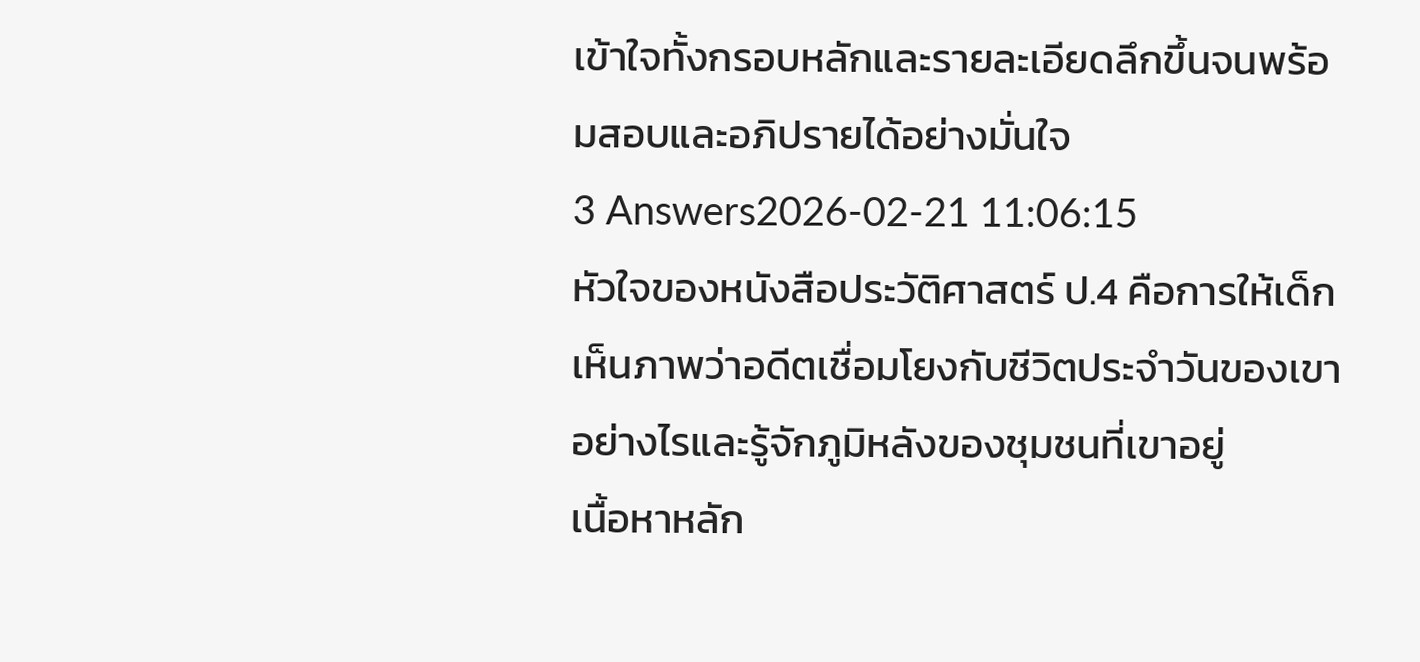เข้าใจทั้งกรอบหลักและรายละเอียดลึกขึ้นจนพร้อมสอบและอภิปรายได้อย่างมั่นใจ
3 Answers2026-02-21 11:06:15
หัวใจของหนังสือประวัติศาสตร์ ป.4 คือการให้เด็กเห็นภาพว่าอดีตเชื่อมโยงกับชีวิตประจำวันของเขาอย่างไรและรู้จักภูมิหลังของชุมชนที่เขาอยู่
เนื้อหาหลัก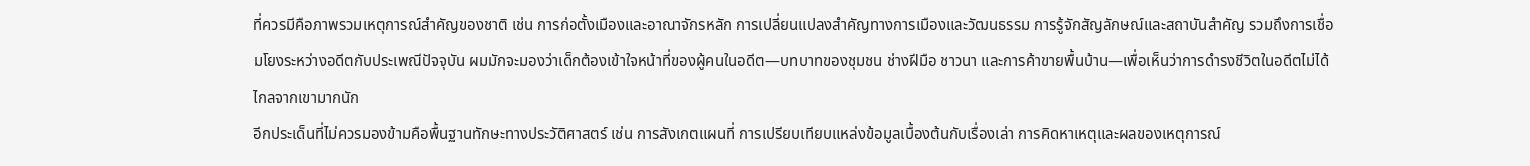ที่ควรมีคือภาพรวมเหตุการณ์สำคัญของชาติ เช่น การก่อตั้งเมืองและอาณาจักรหลัก การเปลี่ยนแปลงสำคัญทางการเมืองและวัฒนธรรม การรู้จักสัญลักษณ์และสถาบันสำคัญ รวมถึงการเชื่อมโยงระหว่างอดีตกับประเพณีปัจจุบัน ผมมักจะมองว่าเด็กต้องเข้าใจหน้าที่ของผู้คนในอดีต—บทบาทของชุมชน ช่างฝีมือ ชาวนา และการค้าขายพื้นบ้าน—เพื่อเห็นว่าการดำรงชีวิตในอดีตไม่ได้ไกลจากเขามากนัก
อีกประเด็นที่ไม่ควรมองข้ามคือพื้นฐานทักษะทางประวัติศาสตร์ เช่น การสังเกตแผนที่ การเปรียบเทียบแหล่งข้อมูลเบื้องต้นกับเรื่องเล่า การคิดหาเหตุและผลของเหตุการณ์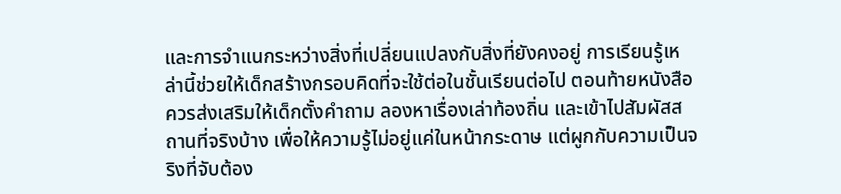และการจำแนกระหว่างสิ่งที่เปลี่ยนแปลงกับสิ่งที่ยังคงอยู่ การเรียนรู้เหล่านี้ช่วยให้เด็กสร้างกรอบคิดที่จะใช้ต่อในชั้นเรียนต่อไป ตอนท้ายหนังสือควรส่งเสริมให้เด็กตั้งคำถาม ลองหาเรื่องเล่าท้องถิ่น และเข้าไปสัมผัสสถานที่จริงบ้าง เพื่อให้ความรู้ไม่อยู่แค่ในหน้ากระดาษ แต่ผูกกับความเป็นจริงที่จับต้อง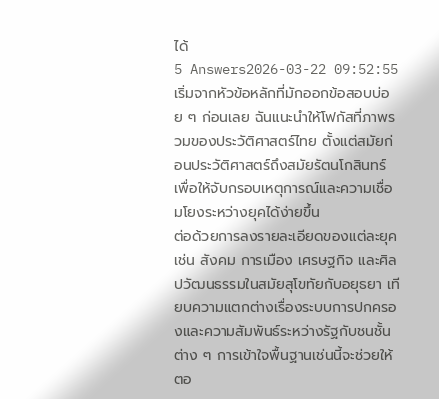ได้
5 Answers2026-03-22 09:52:55
เริ่มจากหัวข้อหลักที่มักออกข้อสอบบ่อย ๆ ก่อนเลย ฉันแนะนำให้โฟกัสที่ภาพรวมของประวัติศาสตร์ไทย ตั้งแต่สมัยก่อนประวัติศาสตร์ถึงสมัยรัตนโกสินทร์ เพื่อให้จับกรอบเหตุการณ์และความเชื่อมโยงระหว่างยุคได้ง่ายขึ้น
ต่อด้วยการลงรายละเอียดของแต่ละยุค เช่น สังคม การเมือง เศรษฐกิจ และศิลปวัฒนธรรมในสมัยสุโขทัยกับอยุธยา เทียบความแตกต่างเรื่องระบบการปกครองและความสัมพันธ์ระหว่างรัฐกับชนชั้นต่าง ๆ การเข้าใจพื้นฐานเช่นนี้จะช่วยให้ตอ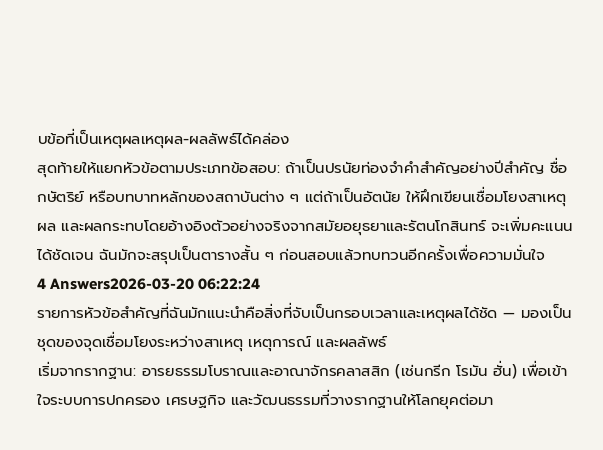บข้อที่เป็นเหตุผลเหตุผล-ผลลัพธ์ได้คล่อง
สุดท้ายให้แยกหัวข้อตามประเภทข้อสอบ: ถ้าเป็นปรนัยท่องจำคำสำคัญอย่างปีสำคัญ ชื่อกษัตริย์ หรือบทบาทหลักของสถาบันต่าง ๆ แต่ถ้าเป็นอัตนัย ให้ฝึกเขียนเชื่อมโยงสาเหตุ ผล และผลกระทบโดยอ้างอิงตัวอย่างจริงจากสมัยอยุธยาและรัตนโกสินทร์ จะเพิ่มคะแนนได้ชัดเจน ฉันมักจะสรุปเป็นตารางสั้น ๆ ก่อนสอบแล้วทบทวนอีกครั้งเพื่อความมั่นใจ
4 Answers2026-03-20 06:22:24
รายการหัวข้อสำคัญที่ฉันมักแนะนำคือสิ่งที่จับเป็นกรอบเวลาและเหตุผลได้ชัด — มองเป็นชุดของจุดเชื่อมโยงระหว่างสาเหตุ เหตุการณ์ และผลลัพธ์
เริ่มจากรากฐาน: อารยธรรมโบราณและอาณาจักรคลาสสิก (เช่นกรีก โรมัน ฮั่น) เพื่อเข้าใจระบบการปกครอง เศรษฐกิจ และวัฒนธรรมที่วางรากฐานให้โลกยุคต่อมา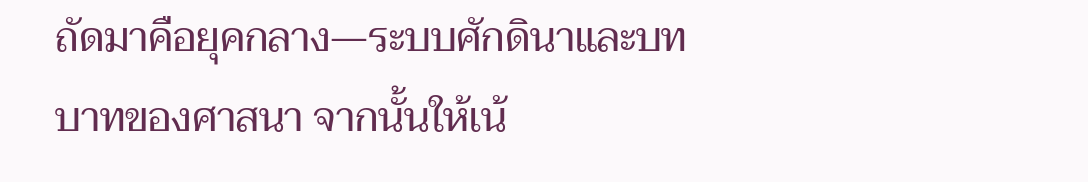ถัดมาคือยุคกลาง—ระบบศักดินาและบทบาทของศาสนา จากนั้นให้เน้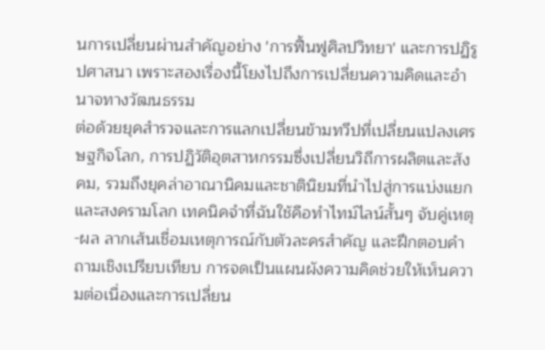นการเปลี่ยนผ่านสำคัญอย่าง 'การฟื้นฟูศิลปวิทยา' และการปฏิรูปศาสนา เพราะสองเรื่องนี้โยงไปถึงการเปลี่ยนความคิดและอำนาจทางวัฒนธรรม
ต่อด้วยยุคสำรวจและการแลกเปลี่ยนข้ามทวีปที่เปลี่ยนแปลงเศรษฐกิจโลก, การปฏิวัติอุตสาหกรรมซึ่งเปลี่ยนวิถีการผลิตและสังคม, รวมถึงยุคล่าอาณานิคมและชาตินิยมที่นำไปสู่การแบ่งแยกและสงครามโลก เทคนิคจำที่ฉันใช้คือทำไทม์ไลน์สั้นๆ จับคู่เหตุ-ผล ลากเส้นเชื่อมเหตุการณ์กับตัวละครสำคัญ และฝึกตอบคำถามเชิงเปรียบเทียบ การจดเป็นแผนผังความคิดช่วยให้เห็นความต่อเนื่องและการเปลี่ยน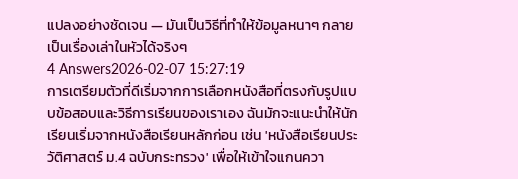แปลงอย่างชัดเจน — มันเป็นวิธีที่ทำให้ข้อมูลหนาๆ กลายเป็นเรื่องเล่าในหัวได้จริงๆ
4 Answers2026-02-07 15:27:19
การเตรียมตัวที่ดีเริ่มจากการเลือกหนังสือที่ตรงกับรูปแบบข้อสอบและวิธีการเรียนของเราเอง ฉันมักจะแนะนำให้นักเรียนเริ่มจากหนังสือเรียนหลักก่อน เช่น 'หนังสือเรียนประวัติศาสตร์ ม.4 ฉบับกระทรวง' เพื่อให้เข้าใจแกนควา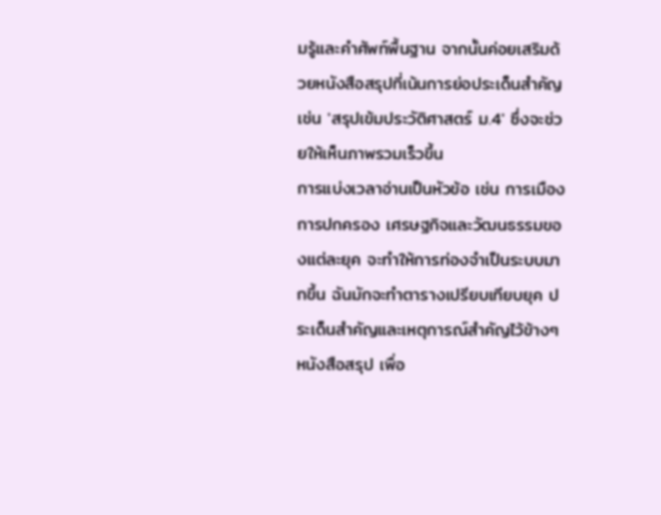มรู้และคำศัพท์พื้นฐาน จากนั้นค่อยเสริมด้วยหนังสือสรุปที่เน้นการย่อประเด็นสำคัญ เช่น 'สรุปเข้มประวัติศาสตร์ ม.4' ซึ่งจะช่วยให้เห็นภาพรวมเร็วขึ้น
การแบ่งเวลาอ่านเป็นหัวข้อ เช่น การเมือง การปกครอง เศรษฐกิจและวัฒนธรรมของแต่ละยุค จะทำให้การท่องจำเป็นระบบมากขึ้น ฉันมักจะทำตารางเปรียบเทียบยุค ประเด็นสำคัญและเหตุการณ์สำคัญไว้ข้างๆ หนังสือสรุป เพื่อ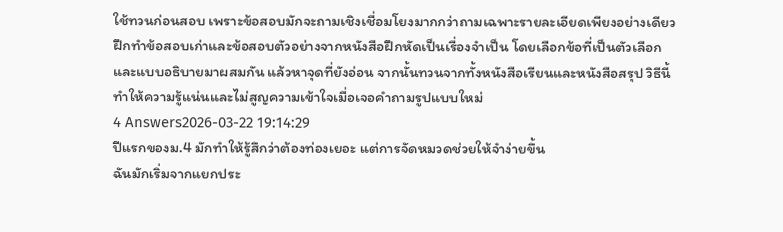ใช้ทวนก่อนสอบ เพราะข้อสอบมักจะถามเชิงเชื่อมโยงมากกว่าถามเฉพาะรายละเอียดเพียงอย่างเดียว
ฝึกทำข้อสอบเก่าและข้อสอบตัวอย่างจากหนังสือฝึกหัดเป็นเรื่องจำเป็น โดยเลือกข้อที่เป็นตัวเลือกและแบบอธิบายมาผสมกัน แล้วหาจุดที่ยังอ่อน จากนั้นทวนจากทั้งหนังสือเรียนและหนังสือสรุป วิธีนี้ทำให้ความรู้แน่นและไม่สูญความเข้าใจเมื่อเจอคำถามรูปแบบใหม่
4 Answers2026-03-22 19:14:29
ปีแรกของม.4 มักทำให้รู้สึกว่าต้องท่องเยอะ แต่การจัดหมวดช่วยให้จำง่ายขึ้น
ฉันมักเริ่มจากแยกประ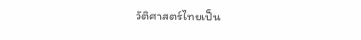วัติศาสตร์ไทยเป็น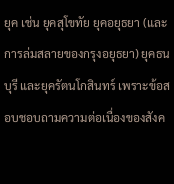ยุค เช่น ยุคสุโขทัย ยุคอยุธยา (และการล่มสลายของกรุงอยุธยา) ยุคธนบุรี และยุครัตนโกสินทร์ เพราะข้อสอบชอบถามความต่อเนื่องของสังค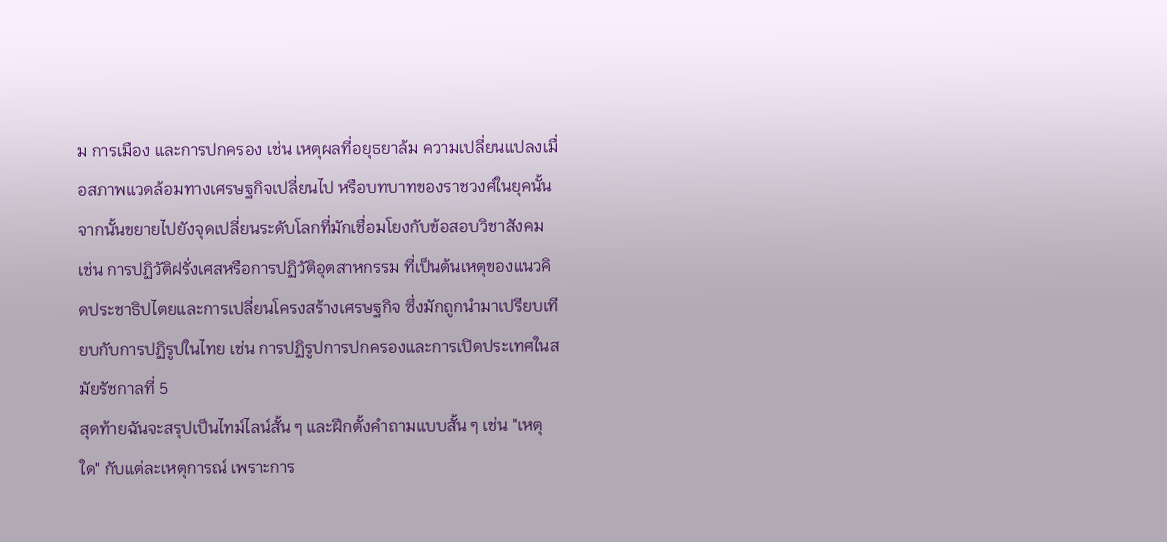ม การเมือง และการปกครอง เช่น เหตุผลที่อยุธยาล้ม ความเปลี่ยนแปลงเมื่อสภาพแวดล้อมทางเศรษฐกิจเปลี่ยนไป หรือบทบาทของราชวงศ์ในยุคนั้น
จากนั้นขยายไปยังจุดเปลี่ยนระดับโลกที่มักเชื่อมโยงกับข้อสอบวิชาสังคม เช่น การปฏิวัติฝรั่งเศสหรือการปฏิวัติอุตสาหกรรม ที่เป็นต้นเหตุของแนวคิดประชาธิปไตยและการเปลี่ยนโครงสร้างเศรษฐกิจ ซึ่งมักถูกนำมาเปรียบเทียบกับการปฏิรูปในไทย เช่น การปฏิรูปการปกครองและการเปิดประเทศในสมัยรัชกาลที่ 5
สุดท้ายฉันจะสรุปเป็นไทม์ไลน์สั้น ๆ และฝึกตั้งคำถามแบบสั้น ๆ เช่น "เหตุใด" กับแต่ละเหตุการณ์ เพราะการ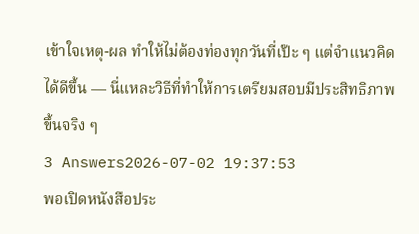เข้าใจเหตุ-ผล ทำให้ไม่ต้องท่องทุกวันที่เป๊ะ ๆ แต่จำแนวคิดได้ดีขึ้น — นี่แหละวิธีที่ทำให้การเตรียมสอบมีประสิทธิภาพขึ้นจริง ๆ
3 Answers2026-07-02 19:37:53
พอเปิดหนังสือประ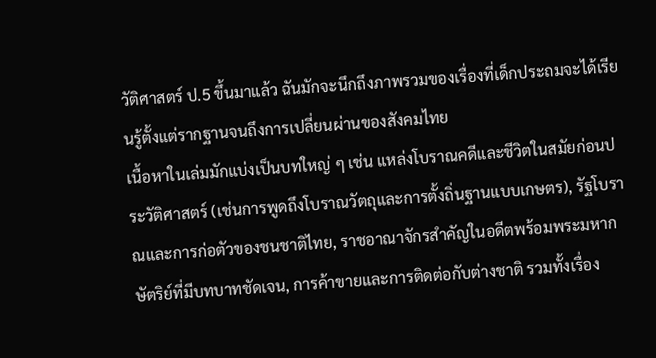วัติศาสตร์ ป.5 ขึ้นมาแล้ว ฉันมักจะนึกถึงภาพรวมของเรื่องที่เด็กประถมจะได้เรียนรู้ตั้งแต่รากฐานจนถึงการเปลี่ยนผ่านของสังคมไทย
เนื้อหาในเล่มมักแบ่งเป็นบทใหญ่ ๆ เช่น แหล่งโบราณคดีและชีวิตในสมัยก่อนประวัติศาสตร์ (เช่นการพูดถึงโบราณวัตถุและการตั้งถิ่นฐานแบบเกษตร), รัฐโบราณและการก่อตัวของชนชาติไทย, ราชอาณาจักรสำคัญในอดีตพร้อมพระมหากษัตริย์ที่มีบทบาทชัดเจน, การค้าขายและการติดต่อกับต่างชาติ รวมทั้งเรื่อง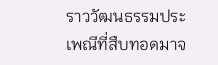ราววัฒนธรรมประเพณีที่สืบทอดมาจ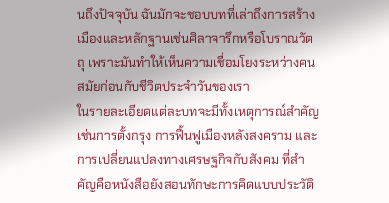นถึงปัจจุบัน ฉันมักจะชอบบทที่เล่าถึงการสร้างเมืองและหลักฐานเช่นศิลาจารึกหรือโบราณวัตถุ เพราะมันทำให้เห็นความเชื่อมโยงระหว่างคนสมัยก่อนกับชีวิตประจำวันของเรา
ในรายละเอียดแต่ละบทจะมีทั้งเหตุการณ์สำคัญ เช่นการตั้งกรุง การฟื้นฟูเมืองหลังสงคราม และการเปลี่ยนแปลงทางเศรษฐกิจกับสังคม ที่สำคัญคือหนังสือยังสอนทักษะการคิดแบบประวัติ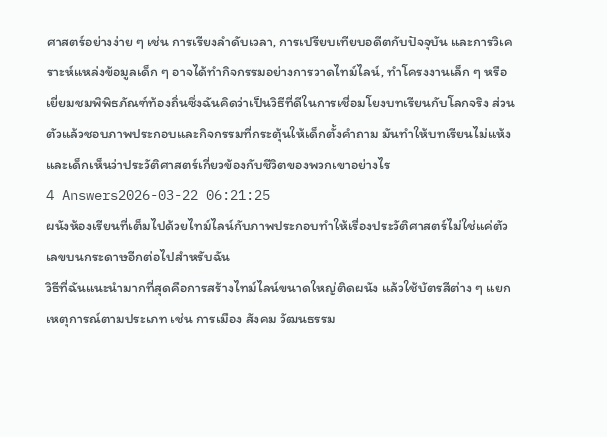ศาสตร์อย่างง่าย ๆ เช่น การเรียงลำดับเวลา, การเปรียบเทียบอดีตกับปัจจุบัน และการวิเคราะห์แหล่งข้อมูลเด็ก ๆ อาจได้ทำกิจกรรมอย่างการวาดไทม์ไลน์, ทำโครงงานเล็ก ๆ หรือเยี่ยมชมพิพิธภัณฑ์ท้องถิ่นซึ่งฉันคิดว่าเป็นวิธีที่ดีในการเชื่อมโยงบทเรียนกับโลกจริง ส่วนตัวแล้วชอบภาพประกอบและกิจกรรมที่กระตุ้นให้เด็กตั้งคำถาม มันทำให้บทเรียนไม่แห้งและเด็กเห็นว่าประวัติศาสตร์เกี่ยวข้องกับชีวิตของพวกเขาอย่างไร
4 Answers2026-03-22 06:21:25
ผนังห้องเรียนที่เต็มไปด้วยไทม์ไลน์กับภาพประกอบทำให้เรื่องประวัติศาสตร์ไม่ใช่แค่ตัวเลขบนกระดาษอีกต่อไปสำหรับฉัน
วิธีที่ฉันแนะนำมากที่สุดคือการสร้างไทม์ไลน์ขนาดใหญ่ติดผนัง แล้วใช้บัตรสีต่าง ๆ แยกเหตุการณ์ตามประเภท เช่น การเมือง สังคม วัฒนธรรม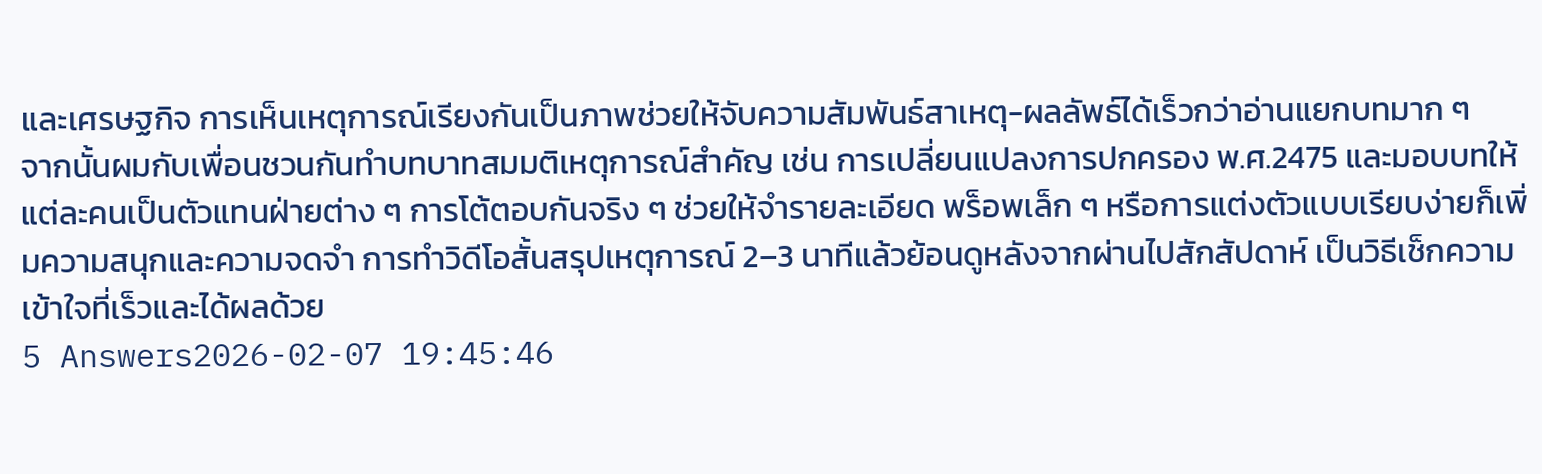และเศรษฐกิจ การเห็นเหตุการณ์เรียงกันเป็นภาพช่วยให้จับความสัมพันธ์สาเหตุ-ผลลัพธ์ได้เร็วกว่าอ่านแยกบทมาก ๆ
จากนั้นผมกับเพื่อนชวนกันทำบทบาทสมมติเหตุการณ์สำคัญ เช่น การเปลี่ยนแปลงการปกครอง พ.ศ.2475 และมอบบทให้แต่ละคนเป็นตัวแทนฝ่ายต่าง ๆ การโต้ตอบกันจริง ๆ ช่วยให้จำรายละเอียด พร็อพเล็ก ๆ หรือการแต่งตัวแบบเรียบง่ายก็เพิ่มความสนุกและความจดจำ การทำวิดีโอสั้นสรุปเหตุการณ์ 2–3 นาทีแล้วย้อนดูหลังจากผ่านไปสักสัปดาห์ เป็นวิธีเช็กความเข้าใจที่เร็วและได้ผลด้วย
5 Answers2026-02-07 19:45:46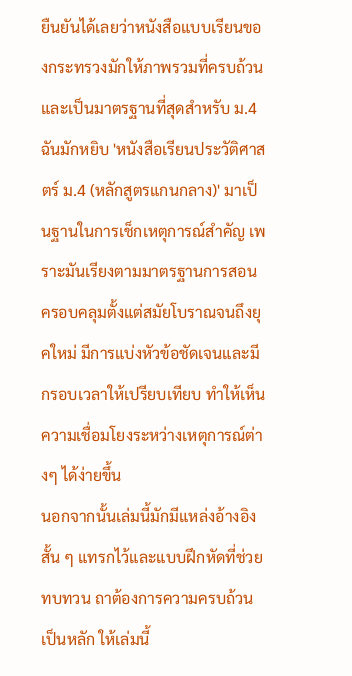ยืนยันได้เลยว่าหนังสือแบบเรียนของกระทรวงมักให้ภาพรวมที่ครบถ้วนและเป็นมาตรฐานที่สุดสำหรับ ม.4
ฉันมักหยิบ 'หนังสือเรียนประวัติศาสตร์ ม.4 (หลักสูตรแกนกลาง)' มาเป็นฐานในการเช็กเหตุการณ์สำคัญ เพราะมันเรียงตามมาตรฐานการสอน ครอบคลุมตั้งแต่สมัยโบราณจนถึงยุคใหม่ มีการแบ่งหัวข้อชัดเจนและมีกรอบเวลาให้เปรียบเทียบ ทำให้เห็นความเชื่อมโยงระหว่างเหตุการณ์ต่างๆ ได้ง่ายขึ้น
นอกจากนั้นเล่มนี้มักมีแหล่งอ้างอิงสั้น ๆ แทรกไว้และแบบฝึกหัดที่ช่วยทบทวน ถาต้องการความครบถ้วนเป็นหลัก ให้เล่มนี้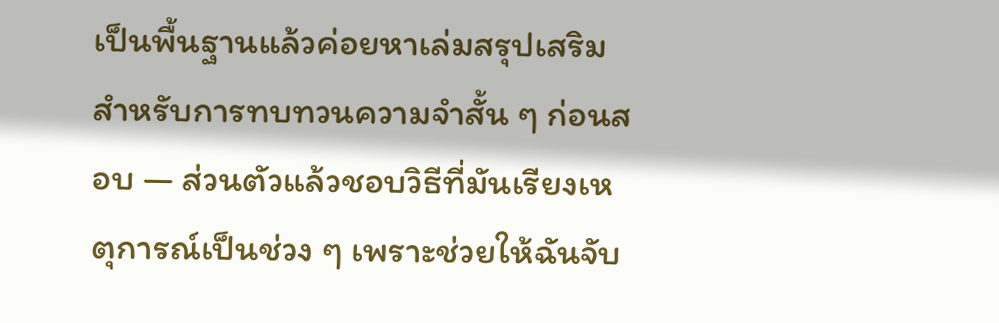เป็นพื้นฐานแล้วค่อยหาเล่มสรุปเสริมสำหรับการทบทวนความจำสั้น ๆ ก่อนสอบ — ส่วนตัวแล้วชอบวิธีที่มันเรียงเหตุการณ์เป็นช่วง ๆ เพราะช่วยให้ฉันจับ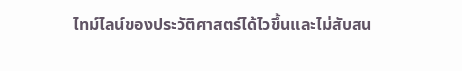ไทม์ไลน์ของประวัติศาสตร์ได้ไวขึ้นและไม่สับสน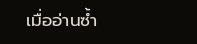เมื่ออ่านซ้ำ